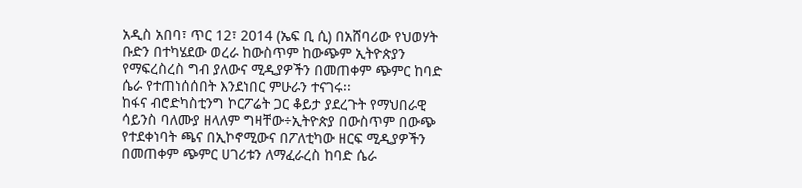አዲስ አበባ፣ ጥር 12፣ 2014 (ኤፍ ቢ ሲ) በአሸባሪው የህወሃት ቡድን በተካሄደው ወረራ ከውስጥም ከውጭም ኢትዮጵያን የማፍረስረስ ግብ ያለውና ሚዲያዎችን በመጠቀም ጭምር ከባድ ሴራ የተጠነሰሰበት እንደነበር ምሁራን ተናገሩ፡፡
ከፋና ብሮድካስቲንግ ኮርፖሬት ጋር ቆይታ ያደረጉት የማህበራዊ ሳይንስ ባለሙያ ዘላለም ግዛቸው÷ኢትዮጵያ በውስጥም በውጭ የተደቀነባት ጫና በኢኮኖሚውና በፖለቲካው ዘርፍ ሚዲያዎችን በመጠቀም ጭምር ሀገሪቱን ለማፈራረስ ከባድ ሴራ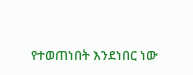የተወጠነበት እንደነበር ነው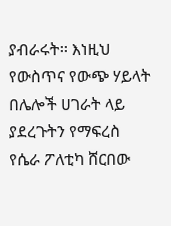ያብራሩት፡፡ እነዚህ የውስጥና የውጭ ሃይላት በሌሎች ሀገራት ላይ ያደረጉትን የማፍረስ የሴራ ፖለቲካ ሸርበው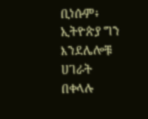ቢነሱም፥ ኢትዮጵያ ግን እንደሌሎቹ ሀገራት በቀላሉ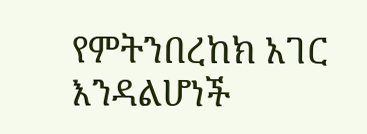የምትንበረከክ አገር እንዳልሆነች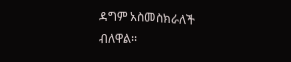ዳግም አስመስክራለች ብለዋል፡፡